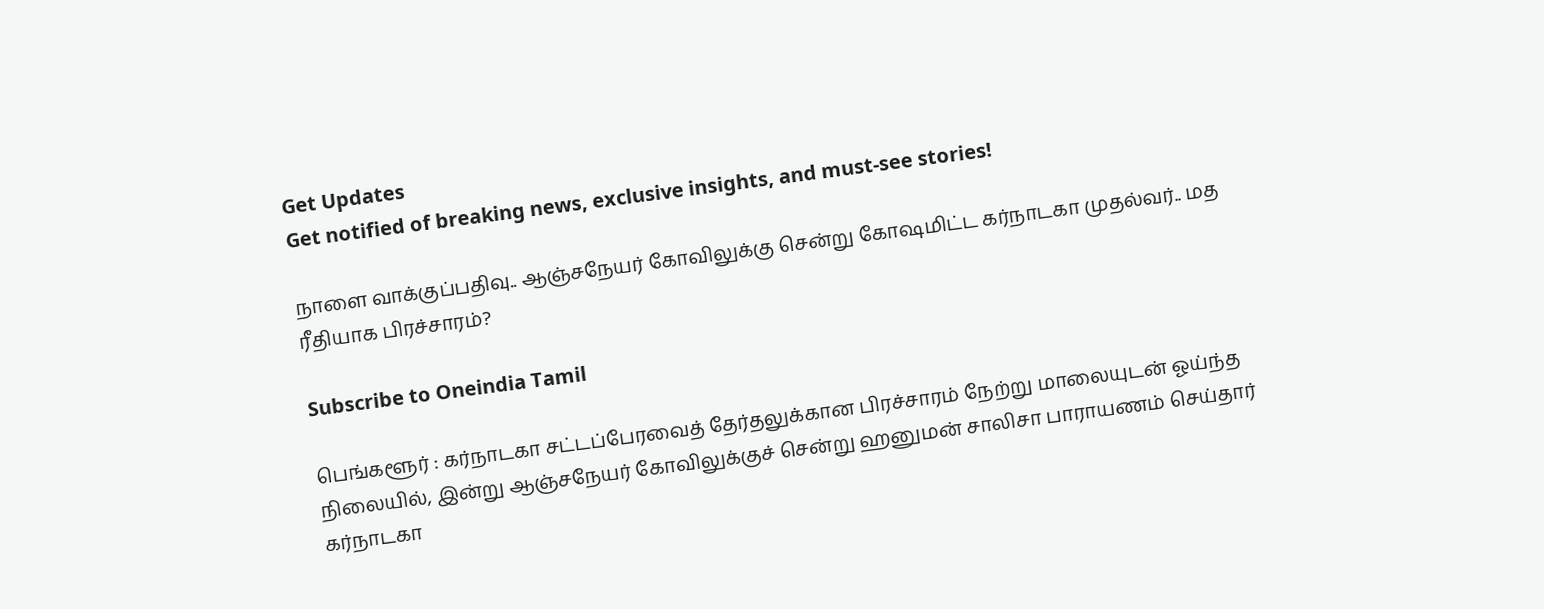Get Updates
Get notified of breaking news, exclusive insights, and must-see stories!

நாளை வாக்குப்பதிவு.. ஆஞ்சநேயர் கோவிலுக்கு சென்று கோஷமிட்ட கர்நாடகா முதல்வர்.. மத ரீதியாக பிரச்சாரம்?

Subscribe to Oneindia Tamil

பெங்களூர் : கர்நாடகா சட்டப்பேரவைத் தேர்தலுக்கான பிரச்சாரம் நேற்று மாலையுடன் ஓய்ந்த நிலையில், இன்று ஆஞ்சநேயர் கோவிலுக்குச் சென்று ஹனுமன் சாலிசா பாராயணம் செய்தார் கர்நாடகா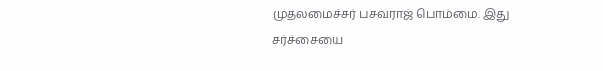முதலமைச்சர் பசவராஜ் பொம்மை. இது சர்ச்சையை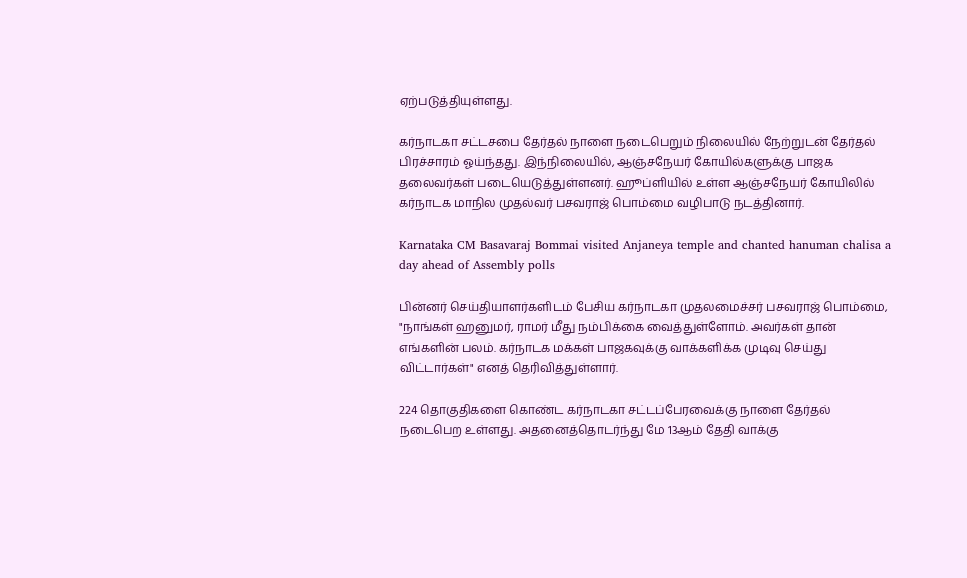ஏற்படுத்தியுள்ளது.

கர்நாடகா சட்டசபை தேர்தல் நாளை நடைபெறும் நிலையில் நேற்றுடன் தேர்தல் பிரச்சாரம் ஓய்ந்தது. இந்நிலையில், ஆஞ்சநேயர் கோயில்களுக்கு பாஜக தலைவர்கள் படையெடுத்துள்ளனர். ஹூப்ளியில் உள்ள ஆஞ்சநேயர் கோயிலில் கர்நாடக மாநில முதல்வர் பசவராஜ் பொம்மை வழிபாடு நடத்தினார்.

Karnataka CM Basavaraj Bommai visited Anjaneya temple and chanted hanuman chalisa a day ahead of Assembly polls

பின்னர் செய்தியாளர்களிடம் பேசிய கர்நாடகா முதலமைச்சர் பசவராஜ் பொம்மை, "நாங்கள் ஹனுமர், ராமர் மீது நம்பிக்கை வைத்துள்ளோம். அவர்கள் தான் எங்களின் பலம். கர்நாடக மக்கள் பாஜகவுக்கு வாக்களிக்க முடிவு செய்து விட்டார்கள்" எனத் தெரிவித்துள்ளார்.

224 தொகுதிகளை கொண்ட கர்நாடகா சட்டப்பேரவைக்கு நாளை தேர்தல் நடைபெற உள்ளது. அதனைத்தொடர்ந்து மே 13ஆம் தேதி வாக்கு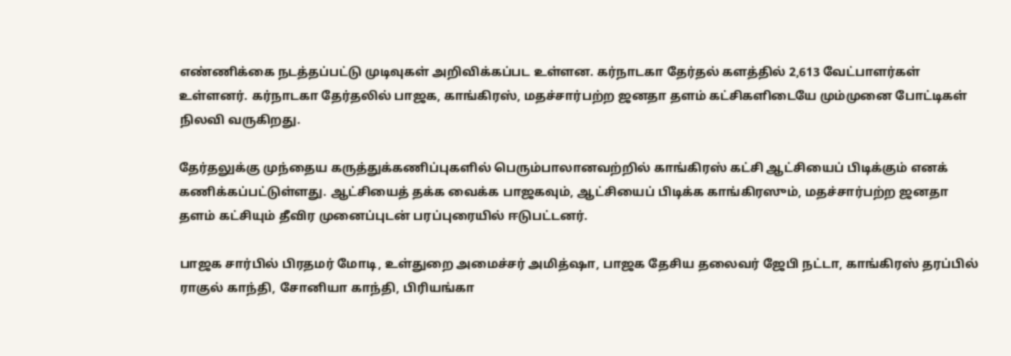எண்ணிக்கை நடத்தப்பட்டு முடிவுகள் அறிவிக்கப்பட உள்ளன. கர்நாடகா தேர்தல் களத்தில் 2,613 வேட்பாளர்கள் உள்ளனர். கர்நாடகா தேர்தலில் பாஜக, காங்கிரஸ், மதச்சார்பற்ற ஜனதா தளம் கட்சிகளிடையே மும்முனை போட்டிகள் நிலவி வருகிறது.

தேர்தலுக்கு முந்தைய கருத்துக்கணிப்புகளில் பெரும்பாலானவற்றில் காங்கிரஸ் கட்சி ஆட்சியைப் பிடிக்கும் எனக் கணிக்கப்பட்டுள்ளது. ஆட்சியைத் தக்க வைக்க பாஜகவும், ஆட்சியைப் பிடிக்க காங்கிரஸும், மதச்சார்பற்ற ஜனதா தளம் கட்சியும் தீவிர முனைப்புடன் பரப்புரையில் ஈடுபட்டனர்.

பாஜக சார்பில் பிரதமர் மோடி, உள்துறை அமைச்சர் அமித்ஷா, பாஜக தேசிய தலைவர் ஜேபி நட்டா, காங்கிரஸ் தரப்பில் ராகுல் காந்தி, சோனியா காந்தி, பிரியங்கா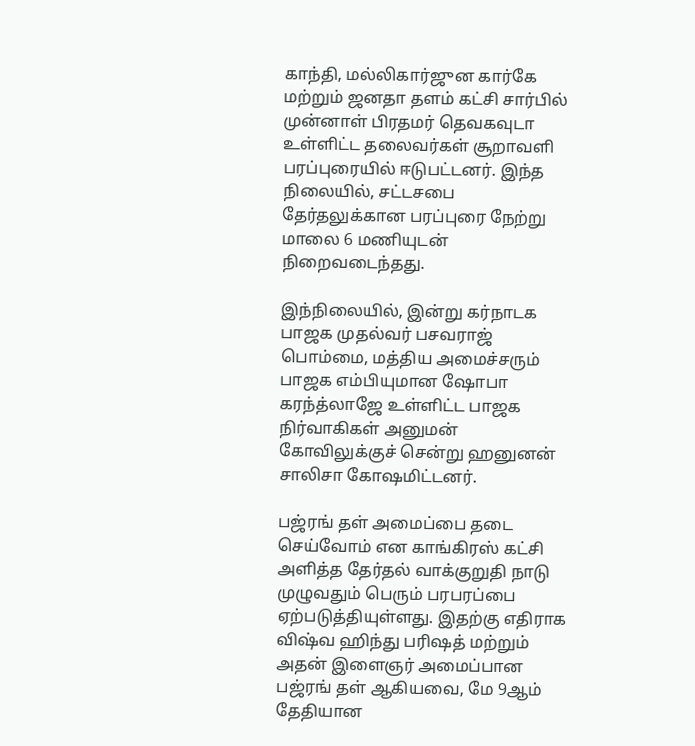காந்தி, மல்லிகார்ஜுன கார்கே மற்றும் ஜனதா தளம் கட்சி சார்பில் முன்னாள் பிரதமர் தெவகவுடா உள்ளிட்ட தலைவர்கள் சூறாவளி பரப்புரையில் ஈடுபட்டனர். இந்த நிலையில், சட்டசபை தேர்தலுக்கான பரப்புரை நேற்று மாலை 6 மணியுடன் நிறைவடைந்தது.

இந்நிலையில், இன்று கர்நாடக பாஜக முதல்வர் பசவராஜ் பொம்மை, மத்திய அமைச்சரும் பாஜக எம்பியுமான ஷோபா கரந்த்லாஜே உள்ளிட்ட பாஜக நிர்வாகிகள் அனுமன் கோவிலுக்குச் சென்று ஹனுனன் சாலிசா கோஷமிட்டனர்.

பஜ்ரங் தள் அமைப்பை தடை செய்வோம் என காங்கிரஸ் கட்சி அளித்த தேர்தல் வாக்குறுதி நாடு முழுவதும் பெரும் பரபரப்பை ஏற்படுத்தியுள்ளது. இதற்கு எதிராக விஷ்வ ஹிந்து பரிஷத் மற்றும் அதன் இளைஞர் அமைப்பான பஜ்ரங் தள் ஆகியவை, மே 9ஆம் தேதியான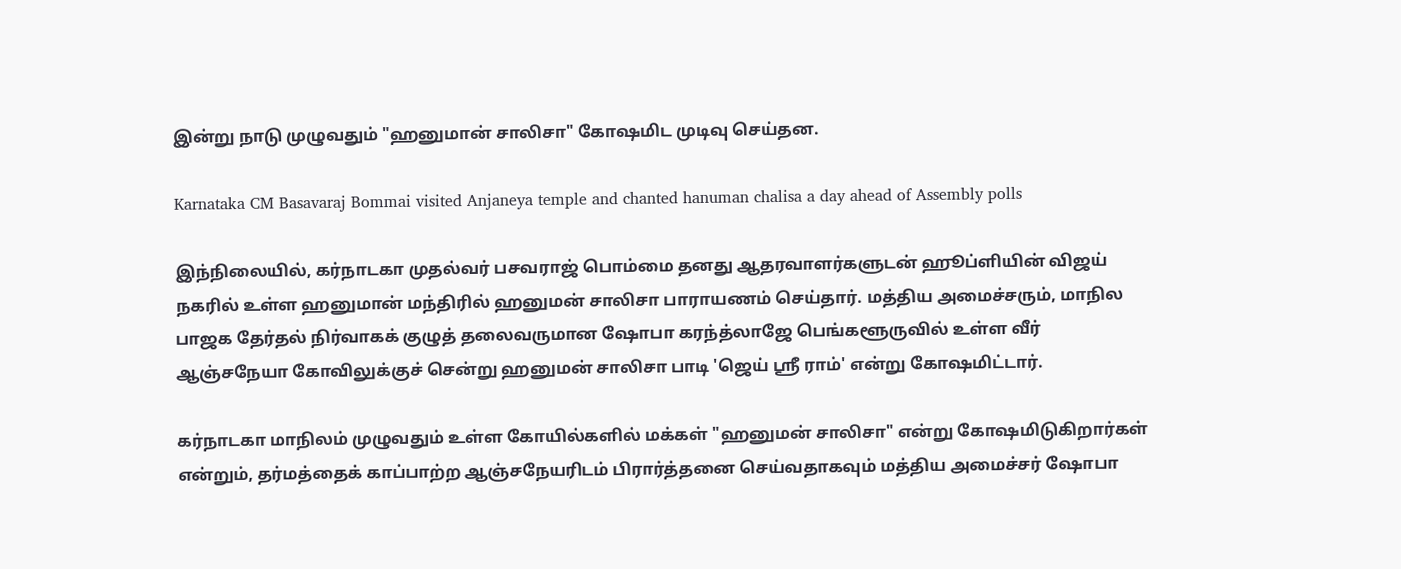இன்று நாடு முழுவதும் "ஹனுமான் சாலிசா" கோஷமிட முடிவு செய்தன.

Karnataka CM Basavaraj Bommai visited Anjaneya temple and chanted hanuman chalisa a day ahead of Assembly polls

இந்நிலையில், கர்நாடகா முதல்வர் பசவராஜ் பொம்மை தனது ஆதரவாளர்களுடன் ஹூப்ளியின் விஜய் நகரில் உள்ள ஹனுமான் மந்திரில் ஹனுமன் சாலிசா பாராயணம் செய்தார். மத்திய அமைச்சரும், மாநில பாஜக தேர்தல் நிர்வாகக் குழுத் தலைவருமான ஷோபா கரந்த்லாஜே பெங்களூருவில் உள்ள வீர் ஆஞ்சநேயா கோவிலுக்குச் சென்று ஹனுமன் சாலிசா பாடி 'ஜெய் ஸ்ரீ ராம்' என்று கோஷமிட்டார்.

கர்நாடகா மாநிலம் முழுவதும் உள்ள கோயில்களில் மக்கள் "ஹனுமன் சாலிசா" என்று கோஷமிடுகிறார்கள் என்றும், தர்மத்தைக் காப்பாற்ற ஆஞ்சநேயரிடம் பிரார்த்தனை செய்வதாகவும் மத்திய அமைச்சர் ஷோபா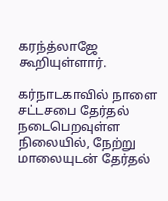கரந்த்லாஜே கூறியுள்ளார்.

கர்நாடகாவில் நாளை சட்டசபை தேர்தல் நடைபெறவுள்ள நிலையில், நேற்று மாலையுடன் தேர்தல்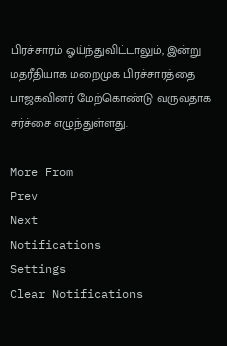பிரச்சாரம் ஓய்ந்துவிட்டாலும், இன்று மதரீதியாக மறைமுக பிரச்சாரத்தை பாஜகவினர் மேற்கொண்டு வருவதாக சர்ச்சை எழுந்துள்ளது.

More From
Prev
Next
Notifications
Settings
Clear Notifications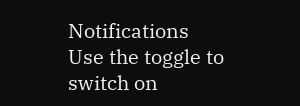Notifications
Use the toggle to switch on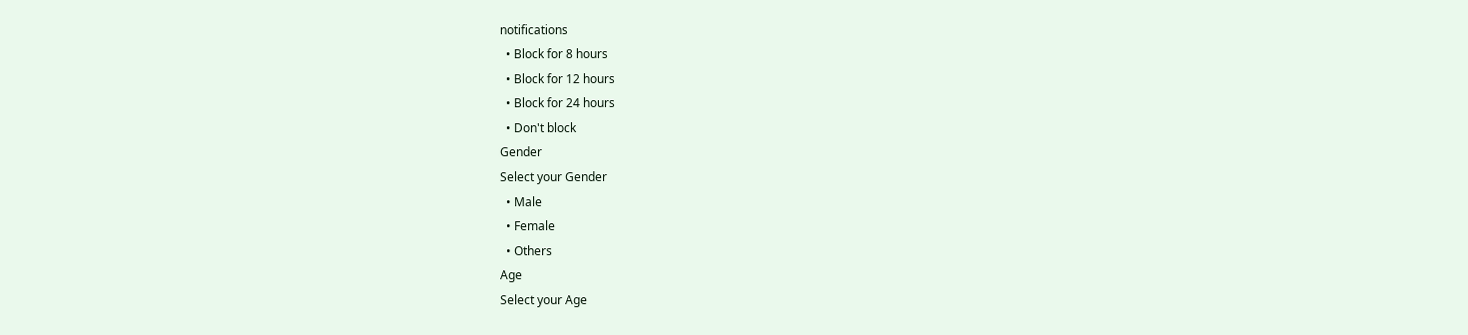notifications
  • Block for 8 hours
  • Block for 12 hours
  • Block for 24 hours
  • Don't block
Gender
Select your Gender
  • Male
  • Female
  • Others
Age
Select your Age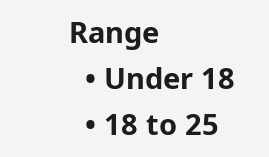Range
  • Under 18
  • 18 to 25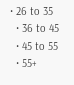• 26 to 35
  • 36 to 45
  • 45 to 55
  • 55+